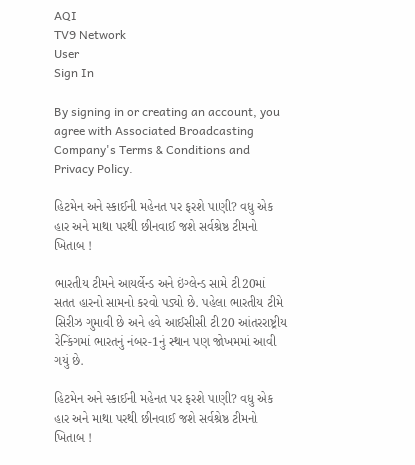AQI
TV9 Network
User
Sign In

By signing in or creating an account, you agree with Associated Broadcasting Company's Terms & Conditions and Privacy Policy.

હિટમેન અને સ્કાઈની મહેનત પર ફરશે પાણી? વધુ એક હાર અને માથા પરથી છીનવાઈ જશે સર્વશ્રેષ્ઠ ટીમનો ખિતાબ !

ભારતીય ટીમને આયર્લેન્ડ અને ઇંગ્લેન્ડ સામે ટી20માં સતત હારનો સામનો કરવો પડ્યો છે. પહેલા ભારતીય ટીમે સિરીઝ ગુમાવી છે અને હવે આઈસીસી ટી20 આંતરરાષ્ટ્રીય રેન્કિંગમાં ભારતનું નંબર-1નું સ્થાન પણ જોખમમાં આવી ગયું છે.

હિટમેન અને સ્કાઈની મહેનત પર ફરશે પાણી? વધુ એક હાર અને માથા પરથી છીનવાઈ જશે સર્વશ્રેષ્ઠ ટીમનો ખિતાબ !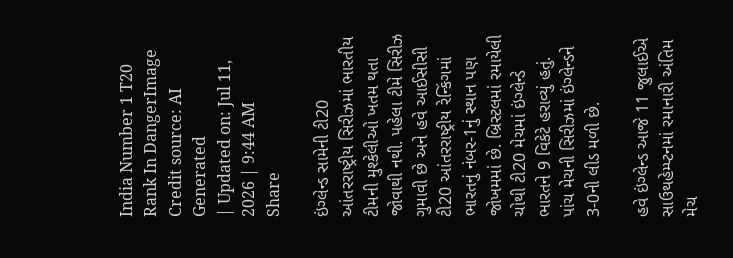India Number 1 T20 Rank In DangerImage Credit source: AI Generated
| Updated on: Jul 11, 2026 | 9:44 AM
Share

ઇંગ્લેન્ડ સામેની ટી20 આંતરરાષ્ટ્રીય સિરીઝમાં ભારતીય ટીમની મુશ્કેલીઓ ખતમ થતા જોવાથી નથી. પહેલા ટીમે સિરીઝ ગુમાવી છે અને હવે આઈસીસી ટી20 આંતરરાષ્ટ્રીય રેન્કિંગમાં ભારતનું નંબર-1નું સ્થાન પણ જોખમમાં છે. બ્રિસ્ટલમાં રમાયેલી ચોથી ટી20 મેચમાં ઇંગ્લેન્ડે ભારતને 9 વિકેટે હરાવ્યું હતું. પાંચ મેચની સિરીઝમાં ઇંગ્લેન્ડને 3-0ની લીડ મળી છે.

હવે ઇંગ્લેન્ડ આજે 11 જુલાઈએ સાઉથહેમ્પ્ટનમાં રમાનારી અંતિમ મેચ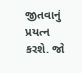જીતવાનું પ્રયત્ન કરશે. જો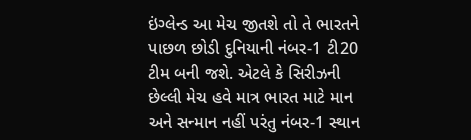ઇંગ્લેન્ડ આ મેચ જીતશે તો તે ભારતને પાછળ છોડી દુનિયાની નંબર-1 ટી20 ટીમ બની જશે. એટલે કે સિરીઝની છેલ્લી મેચ હવે માત્ર ભારત માટે માન અને સન્માન નહીં પરંતુ નંબર-1 સ્થાન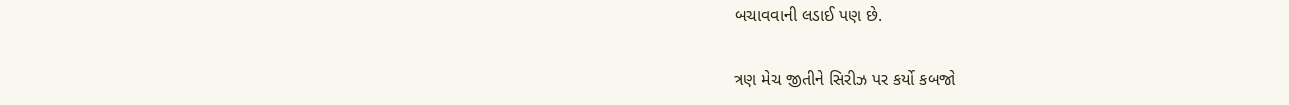બચાવવાની લડાઈ પણ છે.

ત્રણ મેચ જીતીને સિરીઝ પર કર્યો કબજો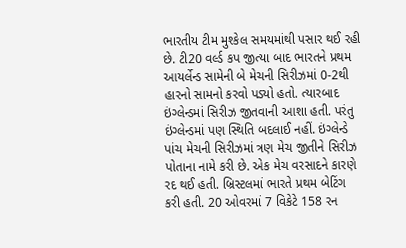ભારતીય ટીમ મુશ્કેલ સમયમાંથી પસાર થઈ રહી છે. ટી20 વર્લ્ડ કપ જીત્યા બાદ ભારતને પ્રથમ આયર્લેન્ડ સામેની બે મેચની સિરીઝમાં 0-2થી હારનો સામનો કરવો પડ્યો હતો. ત્યારબાદ ઇંગ્લેન્ડમાં સિરીઝ જીતવાની આશા હતી. પરંતુ ઇંગ્લેન્ડમાં પણ સ્થિતિ બદલાઈ નહીં. ઇંગ્લેન્ડે પાંચ મેચની સિરીઝમાં ત્રણ મેચ જીતીને સિરીઝ પોતાના નામે કરી છે. એક મેચ વરસાદને કારણે રદ થઈ હતી. બ્રિસ્ટલમાં ભારતે પ્રથમ બેટિંગ કરી હતી. 20 ઓવરમાં 7 વિકેટે 158 રન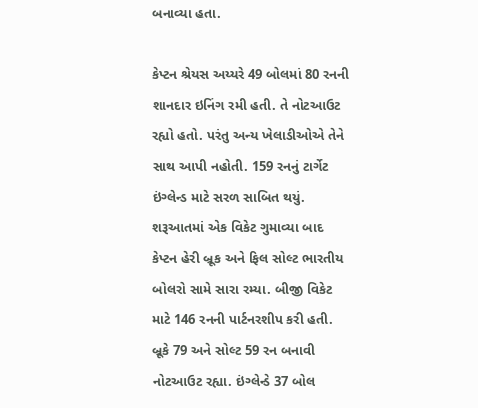બનાવ્યા હતા.

કેપ્ટન શ્રેયસ અય્યરે 49 બોલમાં 80 રનની શાનદાર ઇનિંગ રમી હતી. તે નોટઆઉટ રહ્યો હતો. પરંતુ અન્ય ખેલાડીઓએ તેને સાથ આપી નહોતી. 159 રનનું ટાર્ગેટ ઇંગ્લેન્ડ માટે સરળ સાબિત થયું. શરૂઆતમાં એક વિકેટ ગુમાવ્યા બાદ કેપ્ટન હેરી બ્રૂક અને ફિલ સોલ્ટ ભારતીય બોલરો સામે સારા રમ્યા. બીજી વિકેટ માટે 146 રનની પાર્ટનરશીપ કરી હતી. બ્રૂકે 79 અને સોલ્ટ 59 રન બનાવી નોટઆઉટ રહ્યા. ઇંગ્લેન્ડે 37 બોલ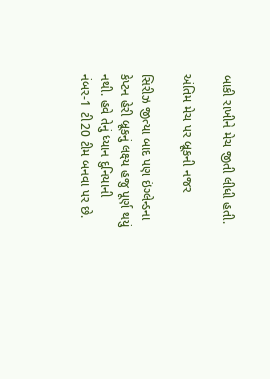બાકી રાખીને મેચ જીતી લીધી હતી.

અંતિમ મેચ પર બ્રૂકની નજર

સિરીઝ જીત્યા બાદ પણ ઇંગ્લેન્ડના કેપ્ટન હેરી બ્રૂકનું લક્ષ્ય હજુ પૂર્ણ થયું નથી. હવે તેનું ધ્યાન દુનિયાની નંબર-1 ટી20 ટીમ બનવા પર છે.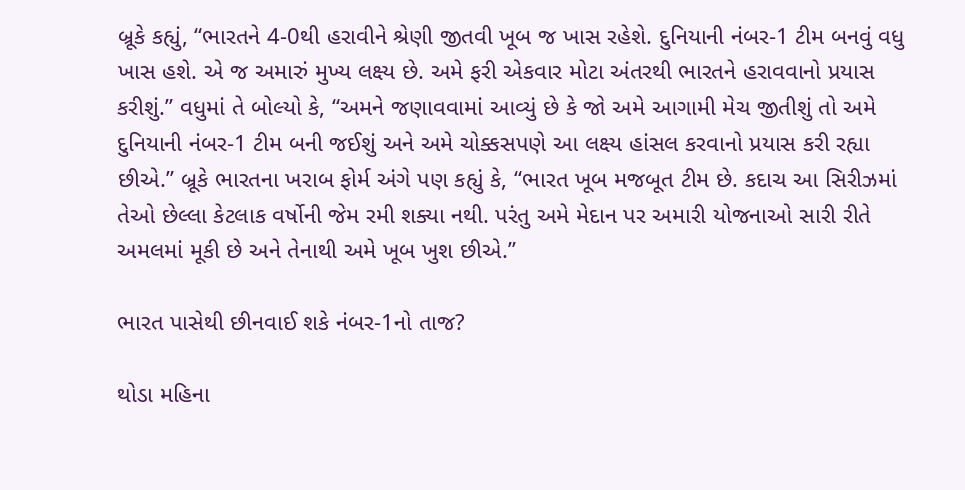બ્રૂકે કહ્યું, “ભારતને 4-0થી હરાવીને શ્રેણી જીતવી ખૂબ જ ખાસ રહેશે. દુનિયાની નંબર-1 ટીમ બનવું વધુ ખાસ હશે. એ જ અમારું મુખ્ય લક્ષ્ય છે. અમે ફરી એકવાર મોટા અંતરથી ભારતને હરાવવાનો પ્રયાસ કરીશું.” વધુમાં તે બોલ્યો કે, “અમને જણાવવામાં આવ્યું છે કે જો અમે આગામી મેચ જીતીશું તો અમે દુનિયાની નંબર-1 ટીમ બની જઈશું અને અમે ચોક્કસપણે આ લક્ષ્ય હાંસલ કરવાનો પ્રયાસ કરી રહ્યા છીએ.” બ્રૂકે ભારતના ખરાબ ફોર્મ અંગે પણ કહ્યું કે, “ભારત ખૂબ મજબૂત ટીમ છે. કદાચ આ સિરીઝમાં તેઓ છેલ્લા કેટલાક વર્ષોની જેમ રમી શક્યા નથી. પરંતુ અમે મેદાન પર અમારી યોજનાઓ સારી રીતે અમલમાં મૂકી છે અને તેનાથી અમે ખૂબ ખુશ છીએ.”

ભારત પાસેથી છીનવાઈ શકે નંબર-1નો તાજ?

થોડા મહિના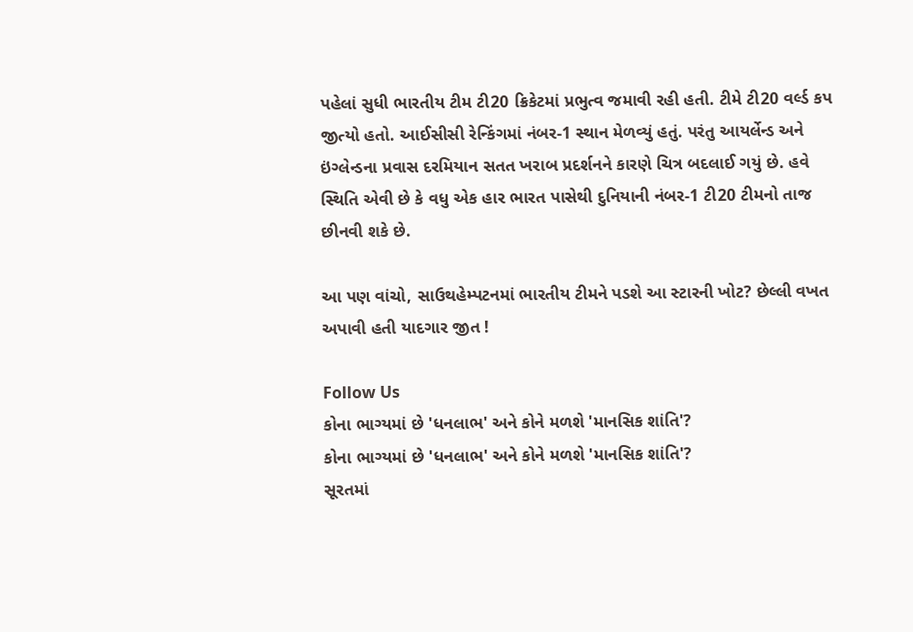પહેલાં સુધી ભારતીય ટીમ ટી20 ક્રિકેટમાં પ્રભુત્વ જમાવી રહી હતી. ટીમે ટી20 વર્લ્ડ કપ જીત્યો હતો. આઈસીસી રેન્કિંગમાં નંબર-1 સ્થાન મેળવ્યું હતું. પરંતુ આયર્લેન્ડ અને ઇંગ્લેન્ડના પ્રવાસ દરમિયાન સતત ખરાબ પ્રદર્શનને કારણે ચિત્ર બદલાઈ ગયું છે. હવે સ્થિતિ એવી છે કે વધુ એક હાર ભારત પાસેથી દુનિયાની નંબર-1 ટી20 ટીમનો તાજ છીનવી શકે છે.

આ પણ વાંચો, સાઉથહેમ્પટનમાં ભારતીય ટીમને પડશે આ સ્ટારની ખોટ? છેલ્લી વખત અપાવી હતી યાદગાર જીત !

Follow Us
કોના ભાગ્યમાં છે 'ધનલાભ' અને કોને મળશે 'માનસિક શાંતિ'?
કોના ભાગ્યમાં છે 'ધનલાભ' અને કોને મળશે 'માનસિક શાંતિ'?
સૂરતમાં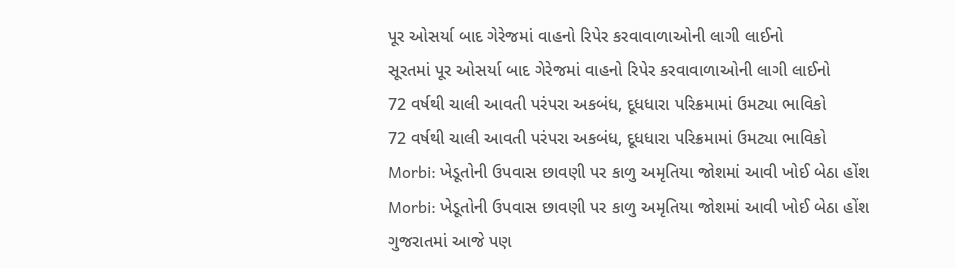પૂર ઓસર્યા બાદ ગેરેજમાં વાહનો રિપેર કરવાવાળાઓની લાગી લાઈનો
સૂરતમાં પૂર ઓસર્યા બાદ ગેરેજમાં વાહનો રિપેર કરવાવાળાઓની લાગી લાઈનો
72 વર્ષથી ચાલી આવતી પરંપરા અકબંધ, દૂધધારા પરિક્રમામાં ઉમટ્યા ભાવિકો
72 વર્ષથી ચાલી આવતી પરંપરા અકબંધ, દૂધધારા પરિક્રમામાં ઉમટ્યા ભાવિકો
Morbi: ખેડૂતોની ઉપવાસ છાવણી પર કાળુ અમૃતિયા જોશમાં આવી ખોઈ બેઠા હોંશ
Morbi: ખેડૂતોની ઉપવાસ છાવણી પર કાળુ અમૃતિયા જોશમાં આવી ખોઈ બેઠા હોંશ
ગુજરાતમાં આજે પણ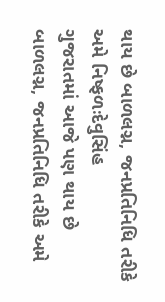થાય છે બાળલગ્ન, જનપ્રતિનિધિ તરીકે અમે નિષ્ફળઃદેવુસિંહ
ગુજરાતમાં આજે પણ થાય છે બાળલગ્ન, જનપ્રતિનિધિ તરીકે અમે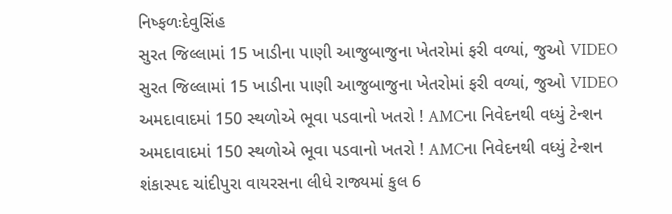નિષ્ફળઃદેવુસિંહ
સુરત જિલ્લામાં 15 ખાડીના પાણી આજુબાજુના ખેતરોમાં ફરી વળ્યાં, જુઓ VIDEO
સુરત જિલ્લામાં 15 ખાડીના પાણી આજુબાજુના ખેતરોમાં ફરી વળ્યાં, જુઓ VIDEO
અમદાવાદમાં 150 સ્થળોએ ભૂવા પડવાનો ખતરો ! AMCના નિવેદનથી વધ્યું ટેન્શન
અમદાવાદમાં 150 સ્થળોએ ભૂવા પડવાનો ખતરો ! AMCના નિવેદનથી વધ્યું ટેન્શન
શંકાસ્પદ ચાંદીપુરા વાયરસના લીધે રાજ્યમાં કુલ 6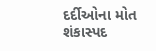દર્દીઓના મોત
શંકાસ્પદ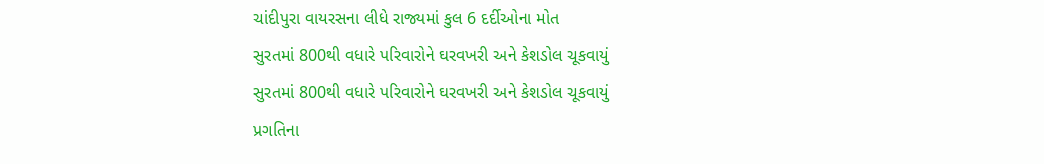ચાંદીપુરા વાયરસના લીધે રાજ્યમાં કુલ 6 દર્દીઓના મોત
સુરતમાં 800થી વધારે પરિવારોને ઘરવખરી અને કેશડોલ ચૂકવાયું
સુરતમાં 800થી વધારે પરિવારોને ઘરવખરી અને કેશડોલ ચૂકવાયું
પ્રગતિના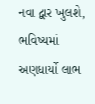નવા દ્વાર ખુલશે, ભવિષ્યમાં અણધાર્યો લાભ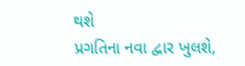થશે
પ્રગતિના નવા દ્વાર ખુલશે,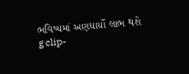ભવિષ્યમાં અણધાર્યો લાભ થશે
g clip-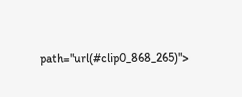path="url(#clip0_868_265)">